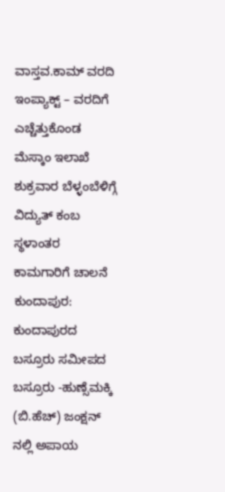ವಾಸ್ತವ.ಕಾಮ್ ವರದಿ ಇಂಪ್ಯಾಕ್ಟ್ – ವರದಿಗೆ ಎಚ್ಚೆತ್ತುಕೊಂಡ ಮೆಸ್ಕಾಂ ಇಲಾಖೆ
ಶುಕ್ರವಾರ ಬೆಳ್ಳಂಬೆಳಿಗ್ಗೆ ವಿದ್ಯುತ್ ಕಂಬ ಸ್ಥಳಾಂತರ ಕಾಮಗಾರಿಗೆ ಚಾಲನೆ
ಕುಂದಾಪುರ: ಕುಂದಾಪುರದ ಬಸ್ರೂರು ಸಮೀಪದ ಬಸ್ರೂರು -ಹುಣ್ಸೆಮಕ್ಕಿ (ಬಿ.ಹೆಚ್) ಜಂಕ್ಷನ್ ನಲ್ಲಿ ಅಪಾಯ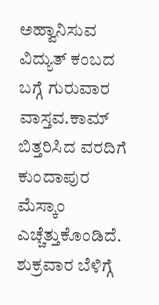ಅಹ್ವಾನಿಸುವ ವಿದ್ಯುತ್ ಕಂಬದ ಬಗ್ಗೆ ಗುರುವಾರ ವಾಸ್ತವ.ಕಾಮ್ ಬಿತ್ತರಿಸಿದ ವರದಿಗೆ ಕುಂದಾಪುರ ಮೆಸ್ಕಾಂ ಎಚ್ಚೆತ್ತುಕೊಂಡಿದೆ. ಶುಕ್ರವಾರ ಬೆಳಿಗ್ಗೆ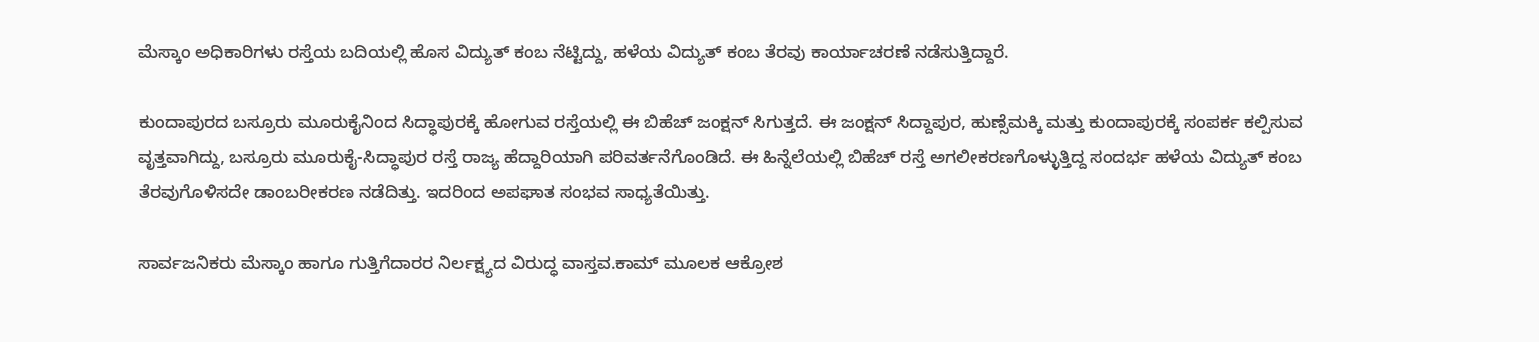ಮೆಸ್ಕಾಂ ಅಧಿಕಾರಿಗಳು ರಸ್ತೆಯ ಬದಿಯಲ್ಲಿ ಹೊಸ ವಿದ್ಯುತ್ ಕಂಬ ನೆಟ್ಟಿದ್ದು, ಹಳೆಯ ವಿದ್ಯುತ್ ಕಂಬ ತೆರವು ಕಾರ್ಯಾಚರಣೆ ನಡೆಸುತ್ತಿದ್ದಾರೆ.

ಕುಂದಾಪುರದ ಬಸ್ರೂರು ಮೂರುಕೈನಿಂದ ಸಿದ್ಧಾಪುರಕ್ಕೆ ಹೋಗುವ ರಸ್ತೆಯಲ್ಲಿ ಈ ಬಿಹೆಚ್ ಜಂಕ್ಷನ್ ಸಿಗುತ್ತದೆ. ಈ ಜಂಕ್ಷನ್ ಸಿದ್ದಾಪುರ, ಹುಣ್ಸೆಮಕ್ಕಿ ಮತ್ತು ಕುಂದಾಪುರಕ್ಕೆ ಸಂಪರ್ಕ ಕಲ್ಪಿಸುವ ವೃತ್ತವಾಗಿದ್ದು, ಬಸ್ರೂರು ಮೂರುಕೈ-ಸಿದ್ಧಾಪುರ ರಸ್ತೆ ರಾಜ್ಯ ಹೆದ್ದಾರಿಯಾಗಿ ಪರಿವರ್ತನೆಗೊಂಡಿದೆ. ಈ ಹಿನ್ನೆಲೆಯಲ್ಲಿ ಬಿಹೆಚ್ ರಸ್ತೆ ಅಗಲೀಕರಣಗೊಳ್ಳುತ್ತಿದ್ದ ಸಂದರ್ಭ ಹಳೆಯ ವಿದ್ಯುತ್ ಕಂಬ ತೆರವುಗೊಳಿಸದೇ ಡಾಂಬರೀಕರಣ ನಡೆದಿತ್ತು. ಇದರಿಂದ ಅಪಘಾತ ಸಂಭವ ಸಾಧ್ಯತೆಯಿತ್ತು.

ಸಾರ್ವಜನಿಕರು ಮೆಸ್ಕಾಂ ಹಾಗೂ ಗುತ್ತಿಗೆದಾರರ ನಿರ್ಲಕ್ಷ್ಯದ ವಿರುದ್ಧ ವಾಸ್ತವ.ಕಾಮ್ ಮೂಲಕ ಆಕ್ರೋಶ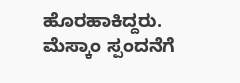ಹೊರಹಾಕಿದ್ದರು. ಮೆಸ್ಕಾಂ ಸ್ಪಂದನೆಗೆ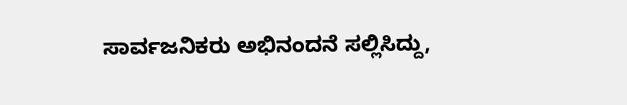ಸಾರ್ವಜನಿಕರು ಅಭಿನಂದನೆ ಸಲ್ಲಿಸಿದ್ದು,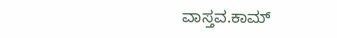ವಾಸ್ತವ.ಕಾಮ್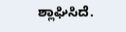ಶ್ಲಾಘಿಸಿದೆ.